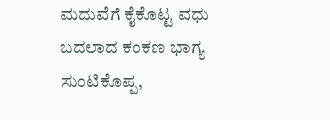ಮದುವೆಗೆ ಕೈಕೊಟ್ಟ ವಧು ಬದಲಾದ ಕಂಕಣ ಭಾಗ್ಯ ಸುಂಟಿಕೊಪ್ಪ,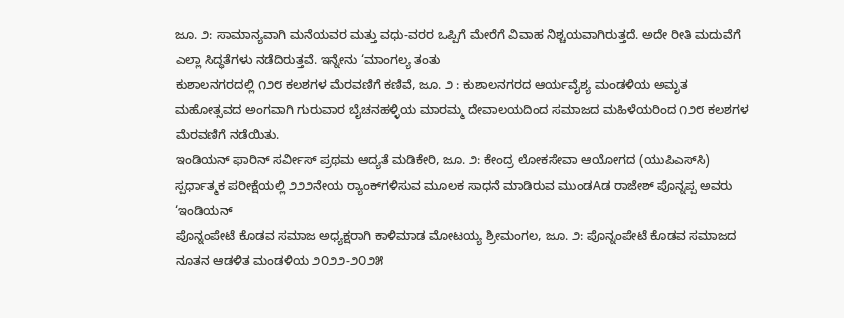ಜೂ. ೨: ಸಾಮಾನ್ಯವಾಗಿ ಮನೆಯವರ ಮತ್ತು ವಧು-ವರರ ಒಪ್ಪಿಗೆ ಮೇರೆಗೆ ವಿವಾಹ ನಿಶ್ಚಯವಾಗಿರುತ್ತದೆ. ಅದೇ ರೀತಿ ಮದುವೆಗೆ ಎಲ್ಲಾ ಸಿದ್ಧತೆಗಳು ನಡೆದಿರುತ್ತವೆ. ಇನ್ನೇನು ‘ಮಾಂಗಲ್ಯ ತಂತು
ಕುಶಾಲನಗರದಲ್ಲಿ ೧೨೮ ಕಲಶಗಳ ಮೆರವಣಿಗೆ ಕಣಿವೆ, ಜೂ. ೨ : ಕುಶಾಲನಗರದ ಆರ್ಯವೈಶ್ಯ ಮಂಡಳಿಯ ಅಮೃತ ಮಹೋತ್ಸವದ ಅಂಗವಾಗಿ ಗುರುವಾರ ಬೈಚನಹಳ್ಳಿಯ ಮಾರಮ್ಮ ದೇವಾಲಯದಿಂದ ಸಮಾಜದ ಮಹಿಳೆಯರಿಂದ ೧೨೮ ಕಲಶಗಳ ಮೆರವಣಿಗೆ ನಡೆಯಿತು.
ಇಂಡಿಯನ್ ಫಾರಿನ್ ಸರ್ವೀಸ್ ಪ್ರಥಮ ಆದ್ಯತೆ ಮಡಿಕೇರಿ, ಜೂ. ೨: ಕೇಂದ್ರ ಲೋಕಸೇವಾ ಆಯೋಗದ (ಯುಪಿಎಸ್‌ಸಿ) ಸ್ಪರ್ಧಾತ್ಮಕ ಪರೀಕ್ಷೆಯಲ್ಲಿ ೨೨೨ನೇಯ ರ‍್ಯಾಂಕ್‌ಗಳಿಸುವ ಮೂಲಕ ಸಾಧನೆ ಮಾಡಿರುವ ಮುಂಡAಡ ರಾಜೇಶ್ ಪೊನ್ನಪ್ಪ ಅವರು ‘ಇಂಡಿಯನ್
ಪೊನ್ನಂಪೇಟೆ ಕೊಡವ ಸಮಾಜ ಅಧ್ಯಕ್ಷರಾಗಿ ಕಾಳಿಮಾಡ ಮೋಟಯ್ಯ ಶ್ರೀಮಂಗಲ, ಜೂ. ೨: ಪೊನ್ನಂಪೇಟೆ ಕೊಡವ ಸಮಾಜದ ನೂತನ ಆಡಳಿತ ಮಂಡಳಿಯ ೨೦೨೨-೨೦೨೫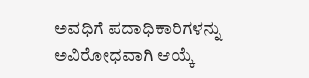ಅವಧಿಗೆ ಪದಾಧಿಕಾರಿಗಳನ್ನು ಅವಿರೋಧವಾಗಿ ಆಯ್ಕೆ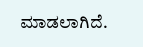ಮಾಡಲಾಗಿದೆ.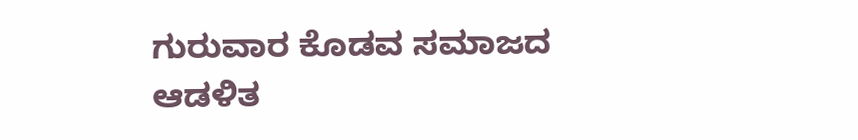ಗುರುವಾರ ಕೊಡವ ಸಮಾಜದ ಆಡಳಿತ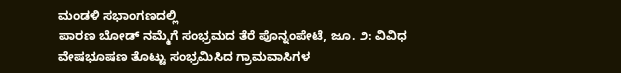ಮಂಡಳಿ ಸಭಾಂಗಣದಲ್ಲಿ
ಪಾರಣ ಬೋಡ್ ನಮ್ಮೆಗೆ ಸಂಭ್ರಮದ ತೆರೆ ಪೊನ್ನಂಪೇಟೆ, ಜೂ. ೨: ವಿವಿಧ ವೇಷಭೂಷಣ ತೊಟ್ಟು ಸಂಭ್ರಮಿಸಿದ ಗ್ರಾಮವಾಸಿಗಳ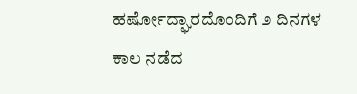ಹರ್ಷೋದ್ಘಾರದೊಂದಿಗೆ ೨ ದಿನಗಳ ಕಾಲ ನಡೆದ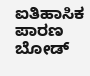ಐತಿಹಾಸಿಕ ಪಾರಣ ಬೋಡ್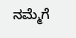ನಮ್ಮೆಗೆ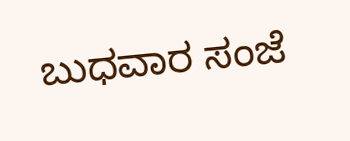ಬುಧವಾರ ಸಂಜೆ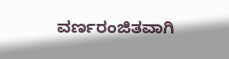ವರ್ಣರಂಜಿತವಾಗಿ